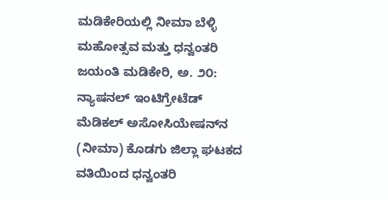ಮಡಿಕೇರಿಯಲ್ಲಿ ನೀಮಾ ಬೆಳ್ಳಿ ಮಹೋತ್ಸವ ಮತ್ತು ಧನ್ವಂತರಿ ಜಯಂತಿ ಮಡಿಕೇರಿ, ಅ. ೨೦: ನ್ಯಾಷನಲ್ ಇಂಟಿಗ್ರೇಟೆಡ್ ಮೆಡಿಕಲ್ ಅಸೋಸಿಯೇಷನ್‌ನ (ನೀಮಾ) ಕೊಡಗು ಜಿಲ್ಲಾ ಘಟಕದ ವತಿಯಿಂದ ಧನ್ವಂತರಿ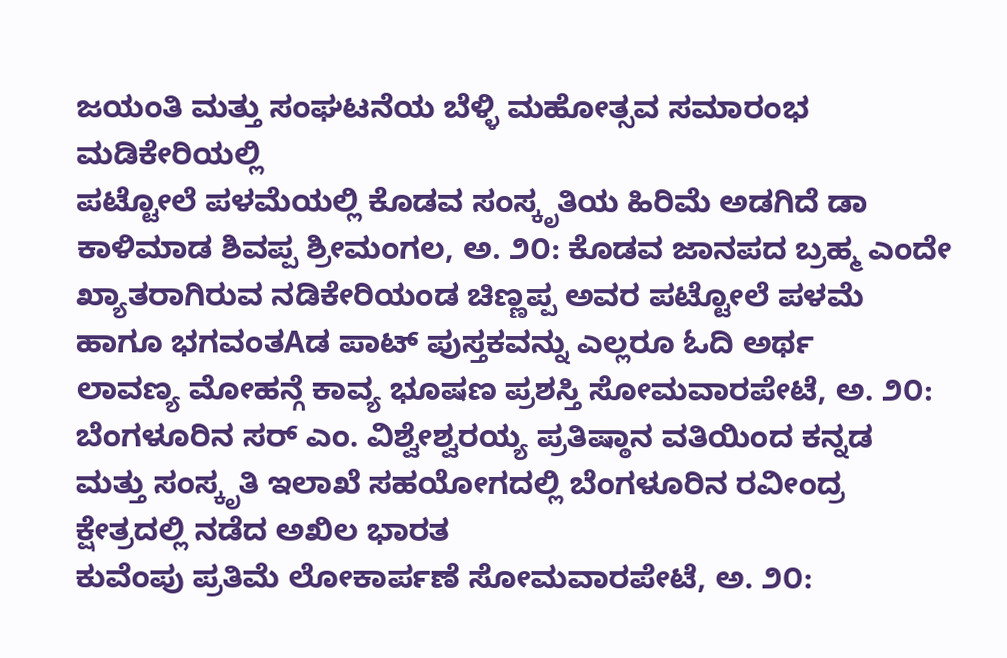ಜಯಂತಿ ಮತ್ತು ಸಂಘಟನೆಯ ಬೆಳ್ಳಿ ಮಹೋತ್ಸವ ಸಮಾರಂಭ ಮಡಿಕೇರಿಯಲ್ಲಿ
ಪಟ್ಟೋಲೆ ಪಳಮೆಯಲ್ಲಿ ಕೊಡವ ಸಂಸ್ಕೃತಿಯ ಹಿರಿಮೆ ಅಡಗಿದೆ ಡಾ ಕಾಳಿಮಾಡ ಶಿವಪ್ಪ ಶ್ರೀಮಂಗಲ, ಅ. ೨೦: ಕೊಡವ ಜಾನಪದ ಬ್ರಹ್ಮ ಎಂದೇ ಖ್ಯಾತರಾಗಿರುವ ನಡಿಕೇರಿಯಂಡ ಚಿಣ್ಣಪ್ಪ ಅವರ ಪಟ್ಟೋಲೆ ಪಳಮೆ ಹಾಗೂ ಭಗವಂತAಡ ಪಾಟ್ ಪುಸ್ತಕವನ್ನು ಎಲ್ಲರೂ ಓದಿ ಅರ್ಥ
ಲಾವಣ್ಯ ಮೋಹನ್ಗೆ ಕಾವ್ಯ ಭೂಷಣ ಪ್ರಶಸ್ತಿ ಸೋಮವಾರಪೇಟೆ, ಅ. ೨೦: ಬೆಂಗಳೂರಿನ ಸರ್ ಎಂ. ವಿಶ್ವೇಶ್ವರಯ್ಯ ಪ್ರತಿಷ್ಠಾನ ವತಿಯಿಂದ ಕನ್ನಡ ಮತ್ತು ಸಂಸ್ಕೃತಿ ಇಲಾಖೆ ಸಹಯೋಗದಲ್ಲಿ ಬೆಂಗಳೂರಿನ ರವೀಂದ್ರ ಕ್ಷೇತ್ರದಲ್ಲಿ ನಡೆದ ಅಖಿಲ ಭಾರತ
ಕುವೆಂಪು ಪ್ರತಿಮೆ ಲೋಕಾರ್ಪಣೆ ಸೋಮವಾರಪೇಟೆ, ಅ. ೨೦: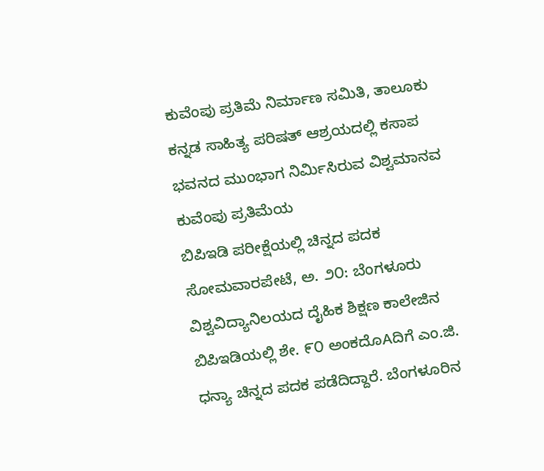ಕುವೆಂಪು ಪ್ರತಿಮೆ ನಿರ್ಮಾಣ ಸಮಿತಿ, ತಾಲೂಕು ಕನ್ನಡ ಸಾಹಿತ್ಯ ಪರಿಷತ್ ಆಶ್ರಯದಲ್ಲಿ ಕಸಾಪ ಭವನದ ಮುಂಭಾಗ ನಿರ್ಮಿಸಿರುವ ವಿಶ್ವಮಾನವ ಕುವೆಂಪು ಪ್ರತಿಮೆಯ
ಬಿಪಿಇಡಿ ಪರೀಕ್ಷೆಯಲ್ಲಿ ಚಿನ್ನದ ಪದಕ ಸೋಮವಾರಪೇಟೆ, ಅ. ೨೦: ಬೆಂಗಳೂರು ವಿಶ್ವವಿದ್ಯಾನಿಲಯದ ದೈಹಿಕ ಶಿಕ್ಷಣ ಕಾಲೇಜಿನ ಬಿಪಿಇಡಿಯಲ್ಲಿ ಶೇ. ೯೦ ಅಂಕದೊAದಿಗೆ ಎಂ.ಜಿ. ಧನ್ಯಾ ಚಿನ್ನದ ಪದಕ ಪಡೆದಿದ್ದಾರೆ. ಬೆಂಗಳೂರಿನ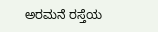ಅರಮನೆ ರಸ್ತೆಯ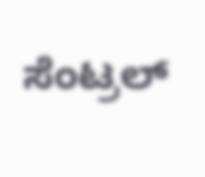ಸೆಂಟ್ರಲ್